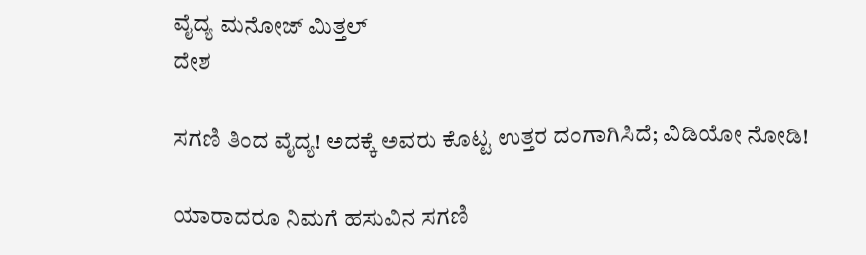ವೈದ್ಯ ಮನೋಜ್ ಮಿತ್ತಲ್
ದೇಶ

ಸಗಣಿ ತಿಂದ ವೈದ್ಯ! ಅದಕ್ಕೆ ಅವರು ಕೊಟ್ಟ ಉತ್ತರ ದಂಗಾಗಿಸಿದೆ; ವಿಡಿಯೋ ನೋಡಿ!

ಯಾರಾದರೂ ನಿಮಗೆ ಹಸುವಿನ ಸಗಣಿ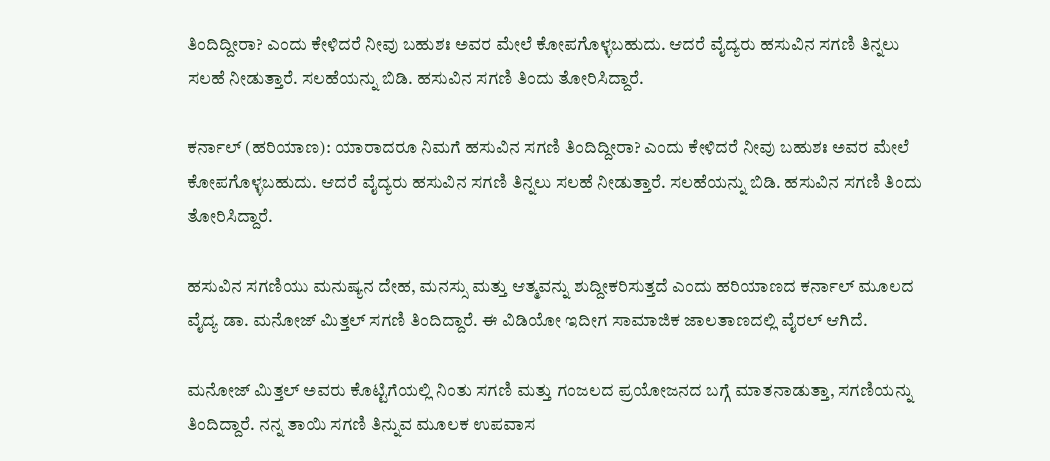ತಿಂದಿದ್ದೀರಾ? ಎಂದು ಕೇಳಿದರೆ ನೀವು ಬಹುಶಃ ಅವರ ಮೇಲೆ ಕೋಪಗೊಳ್ಳಬಹುದು. ಆದರೆ ವೈದ್ಯರು ಹಸುವಿನ ಸಗಣಿ ತಿನ್ನಲು ಸಲಹೆ ನೀಡುತ್ತಾರೆ. ಸಲಹೆಯನ್ನು ಬಿಡಿ. ಹಸುವಿನ ಸಗಣಿ ತಿಂದು ತೋರಿಸಿದ್ದಾರೆ.

ಕರ್ನಾಲ್‌ (ಹರಿಯಾಣ): ಯಾರಾದರೂ ನಿಮಗೆ ಹಸುವಿನ ಸಗಣಿ ತಿಂದಿದ್ದೀರಾ? ಎಂದು ಕೇಳಿದರೆ ನೀವು ಬಹುಶಃ ಅವರ ಮೇಲೆ ಕೋಪಗೊಳ್ಳಬಹುದು. ಆದರೆ ವೈದ್ಯರು ಹಸುವಿನ ಸಗಣಿ ತಿನ್ನಲು ಸಲಹೆ ನೀಡುತ್ತಾರೆ. ಸಲಹೆಯನ್ನು ಬಿಡಿ. ಹಸುವಿನ ಸಗಣಿ ತಿಂದು ತೋರಿಸಿದ್ದಾರೆ.

ಹಸುವಿನ ಸಗಣಿಯು ಮನುಷ್ಯನ ದೇಹ, ಮನಸ್ಸು ಮತ್ತು ಆತ್ಮವನ್ನು ಶುದ್ದೀಕರಿಸುತ್ತದೆ ಎಂದು ಹರಿಯಾಣದ ಕರ್ನಾಲ್ ಮೂಲದ ವೈದ್ಯ ಡಾ. ಮನೋಜ್ ಮಿತ್ತಲ್ ಸಗಣಿ ತಿಂದಿದ್ದಾರೆ. ಈ ವಿಡಿಯೋ ಇದೀಗ ಸಾಮಾಜಿಕ ಜಾಲತಾಣದಲ್ಲಿ ವೈರಲ್ ಆಗಿದೆ.

ಮನೋಜ್ ಮಿತ್ತಲ್ ಅವರು ಕೊಟ್ಟಿಗೆಯಲ್ಲಿ ನಿಂತು ಸಗಣಿ ಮತ್ತು ಗಂಜಲದ ಪ್ರಯೋಜನದ ಬಗ್ಗೆ ಮಾತನಾಡುತ್ತಾ, ಸಗಣಿಯನ್ನು ತಿಂದಿದ್ದಾರೆ. ನನ್ನ ತಾಯಿ ಸಗಣಿ ತಿನ್ನುವ ಮೂಲಕ ಉಪವಾಸ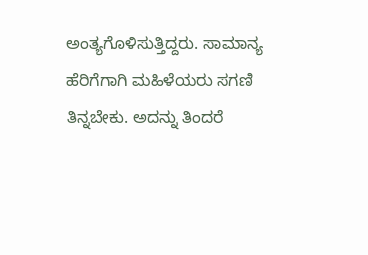ಅಂತ್ಯಗೊಳಿಸುತ್ತಿದ್ದರು. ಸಾಮಾನ್ಯ ಹೆರಿಗೆಗಾಗಿ ಮಹಿಳೆಯರು ಸಗಣಿ ತಿನ್ನಬೇಕು. ಅದನ್ನು ತಿಂದರೆ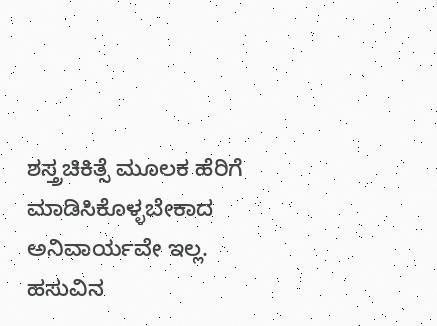ಶಸ್ತ್ರಚಿಕಿತ್ಸೆ ಮೂಲಕ ಹೆರಿಗೆ ಮಾಡಿಸಿಕೊಳ್ಳಬೇಕಾದ ಅನಿವಾರ್ಯವೇ ಇಲ್ಲ.  ಹಸುವಿನ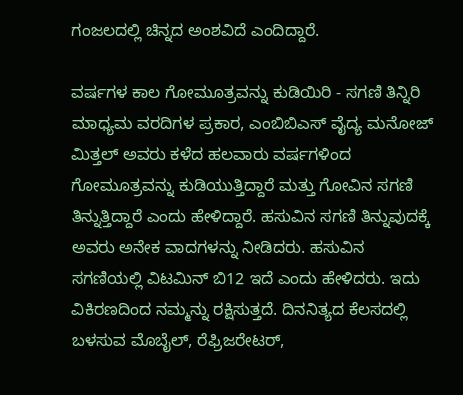ಗಂಜಲದಲ್ಲಿ ಚಿನ್ನದ ಅಂಶವಿದೆ ಎಂದಿದ್ದಾರೆ.

ವರ್ಷಗಳ ಕಾಲ ಗೋಮೂತ್ರವನ್ನು ಕುಡಿಯಿರಿ - ಸಗಣಿ ತಿನ್ನಿರಿ
ಮಾಧ್ಯಮ ವರದಿಗಳ ಪ್ರಕಾರ, ಎಂಬಿಬಿಎಸ್ ವೈದ್ಯ ಮನೋಜ್ ಮಿತ್ತಲ್ ಅವರು ಕಳೆದ ಹಲವಾರು ವರ್ಷಗಳಿಂದ ಗೋಮೂತ್ರವನ್ನು ಕುಡಿಯುತ್ತಿದ್ದಾರೆ ಮತ್ತು ಗೋವಿನ ಸಗಣಿ ತಿನ್ನುತ್ತಿದ್ದಾರೆ ಎಂದು ಹೇಳಿದ್ದಾರೆ. ಹಸುವಿನ ಸಗಣಿ ತಿನ್ನುವುದಕ್ಕೆ ಅವರು ಅನೇಕ ವಾದಗಳನ್ನು ನೀಡಿದರು. ಹಸುವಿನ ಸಗಣಿಯಲ್ಲಿ ವಿಟಮಿನ್ ಬಿ12 ಇದೆ ಎಂದು ಹೇಳಿದರು. ಇದು ವಿಕಿರಣದಿಂದ ನಮ್ಮನ್ನು ರಕ್ಷಿಸುತ್ತದೆ. ದಿನನಿತ್ಯದ ಕೆಲಸದಲ್ಲಿ ಬಳಸುವ ಮೊಬೈಲ್, ರೆಫ್ರಿಜರೇಟರ್,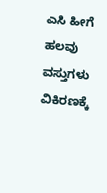ಎಸಿ ಹೀಗೆ ಹಲವು ವಸ್ತುಗಳು ವಿಕಿರಣಕ್ಕೆ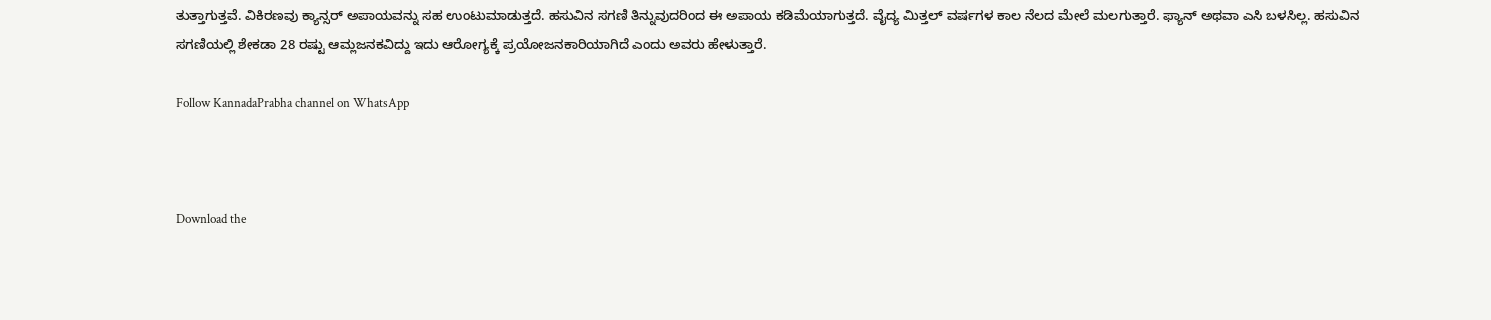ತುತ್ತಾಗುತ್ತವೆ. ವಿಕಿರಣವು ಕ್ಯಾನ್ಸರ್ ಅಪಾಯವನ್ನು ಸಹ ಉಂಟುಮಾಡುತ್ತದೆ. ಹಸುವಿನ ಸಗಣಿ ತಿನ್ನುವುದರಿಂದ ಈ ಅಪಾಯ ಕಡಿಮೆಯಾಗುತ್ತದೆ. ವೈದ್ಯ ಮಿತ್ತಲ್ ವರ್ಷಗಳ ಕಾಲ ನೆಲದ ಮೇಲೆ ಮಲಗುತ್ತಾರೆ. ಫ್ಯಾನ್ ಅಥವಾ ಎಸಿ ಬಳಸಿಲ್ಲ. ಹಸುವಿನ ಸಗಣಿಯಲ್ಲಿ ಶೇಕಡಾ 28 ರಷ್ಟು ಆಮ್ಲಜನಕವಿದ್ದು ಇದು ಆರೋಗ್ಯಕ್ಕೆ ಪ್ರಯೋಜನಕಾರಿಯಾಗಿದೆ ಎಂದು ಅವರು ಹೇಳುತ್ತಾರೆ.

Follow KannadaPrabha channel on WhatsApp



Download the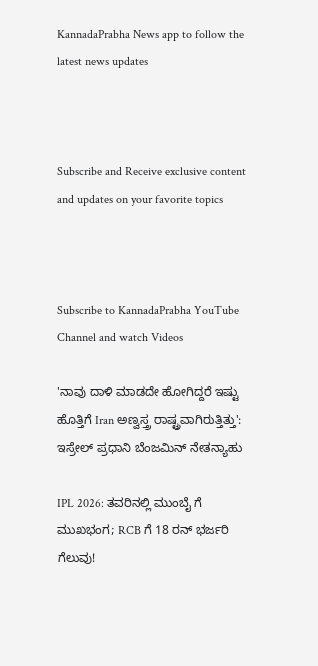KannadaPrabha News app to follow the latest news updates



Subscribe and Receive exclusive content and updates on your favorite topics



Subscribe to KannadaPrabha YouTube Channel and watch Videos

'ನಾವು ದಾಳಿ ಮಾಡದೇ ಹೋಗಿದ್ದರೆ ಇಷ್ಟು ಹೊತ್ತಿಗೆ Iran ಅಣ್ವಸ್ತ್ರ ರಾಷ್ಟ್ರವಾಗಿರುತ್ತಿತ್ತು': ಇಸ್ರೇಲ್ ಪ್ರಧಾನಿ ಬೆಂಜಮಿನ್ ನೇತನ್ಯಾಹು

IPL 2026: ತವರಿನಲ್ಲಿ ಮುಂಬೈ ಗೆ ಮುಖಭಂಗ; RCB ಗೆ 18 ರನ್ ಭರ್ಜರಿ ಗೆಲುವು!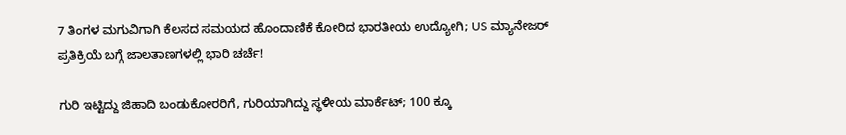7 ತಿಂಗಳ ಮಗುವಿಗಾಗಿ ಕೆಲಸದ ಸಮಯದ ಹೊಂದಾಣಿಕೆ ಕೋರಿದ ಭಾರತೀಯ ಉದ್ಯೋಗಿ; US ಮ್ಯಾನೇಜರ್ ಪ್ರತಿಕ್ರಿಯೆ ಬಗ್ಗೆ ಜಾಲತಾಣಗಳಲ್ಲಿ ಭಾರಿ ಚರ್ಚೆ!

ಗುರಿ ಇಟ್ಟಿದ್ದು ಜಿಹಾದಿ ಬಂಡುಕೋರರಿಗೆ, ಗುರಿಯಾಗಿದ್ದು ಸ್ಥಳೀಯ ಮಾರ್ಕೆಟ್; 100 ಕ್ಕೂ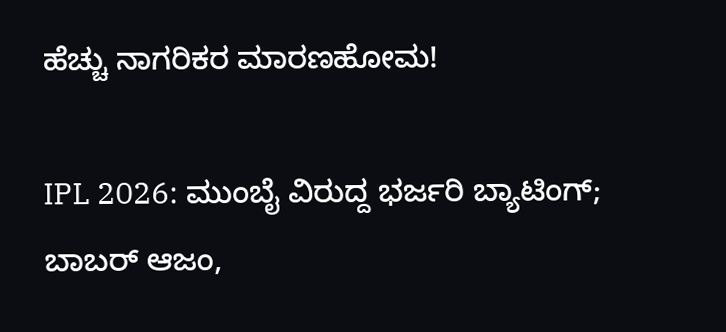ಹೆಚ್ಚು ನಾಗರಿಕರ ಮಾರಣಹೋಮ!

IPL 2026: ಮುಂಬೈ ವಿರುದ್ದ ಭರ್ಜರಿ ಬ್ಯಾಟಿಂಗ್; ಬಾಬರ್ ಆಜಂ,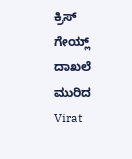ಕ್ರಿಸ್ ಗೇಯ್ಲ್ ದಾಖಲೆ ಮುರಿದ Virat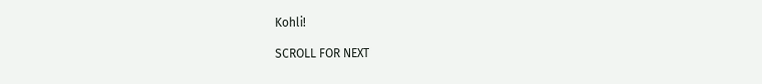Kohli!

SCROLL FOR NEXT